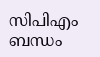സിപിഎം ബന്ധം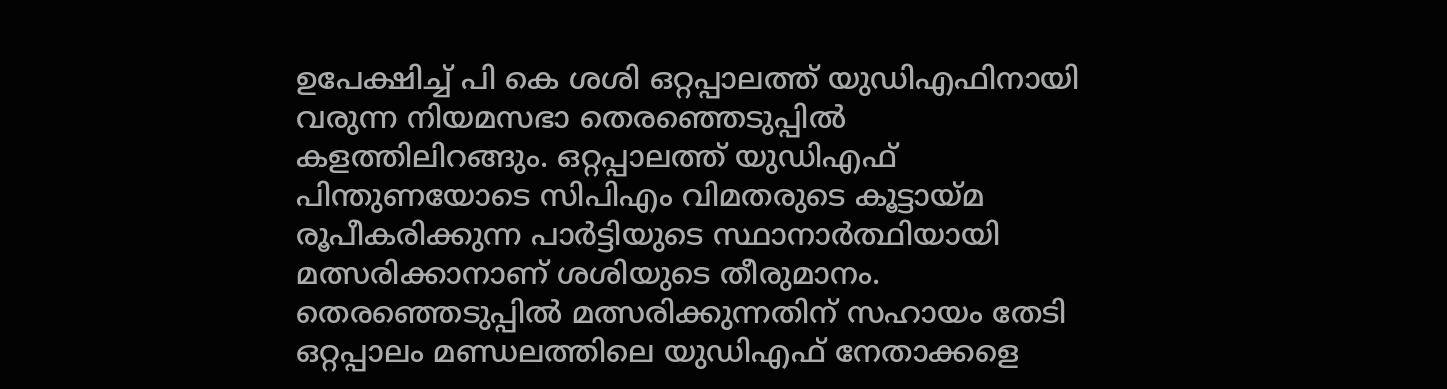ഉപേക്ഷിച്ച് പി കെ ശശി ഒറ്റപ്പാലത്ത് യുഡിഎഫിനായി വരുന്ന നിയമസഭാ തെരഞ്ഞെടുപ്പില്‍ കളത്തിലിറങ്ങും. ഒറ്റപ്പാലത്ത് യുഡിഎഫ് പിന്തുണയോടെ സിപിഎം വിമതരുടെ കൂട്ടായ്മ രൂപീകരിക്കുന്ന പാര്‍ട്ടിയുടെ സ്ഥാനാര്‍ത്ഥിയായി മത്സരിക്കാനാണ് ശശിയുടെ തീരുമാനം. തെരഞ്ഞെടുപ്പില്‍ മത്സരിക്കുന്നതിന് സഹായം തേടി ഒറ്റപ്പാലം മണ്ഡലത്തിലെ യുഡിഎഫ് നേതാക്കളെ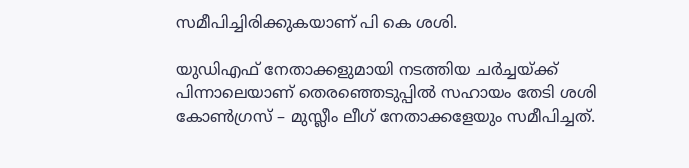സമീപിച്ചിരിക്കുകയാണ് പി കെ ശശി.

യുഡിഎഫ് നേതാക്കളുമായി നടത്തിയ ചര്‍ച്ചയ്ക്ക് പിന്നാലെയാണ് തെരഞ്ഞെടുപ്പില്‍ സഹായം തേടി ശശി കോണ്‍ഗ്രസ് – മുസ്ലീം ലീഗ് നേതാക്കളേയും സമീപിച്ചത്.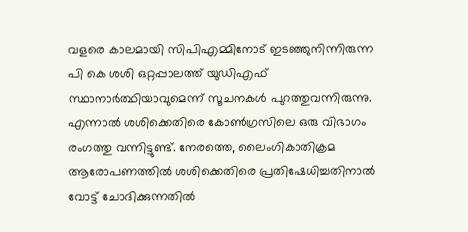വളരെ കാലമായി സിപിഎമ്മിനോട് ഇടഞ്ഞുനിന്നിരുന്ന പി കെ ശശി ഒറ്റപ്പാലത്ത് യുഡിഎഫ് സ്ഥാനാര്‍ത്ഥിയാവുമെന്ന് സൂചനകള്‍ പുറത്തുവന്നിരുന്നു. എന്നാല്‍ ശശിക്കെതിരെ കോണ്‍ഗ്രസിലെ ഒരു വിഭാഗം രംഗത്തു വന്നിട്ടുണ്ട്. നേരത്തെ, ലൈംഗികാതിക്രമ ആരോപണത്തില്‍ ശശിക്കെതിരെ പ്രതിഷേധിച്ചതിനാല്‍ വോട്ട് ചോദിക്കുന്നതില്‍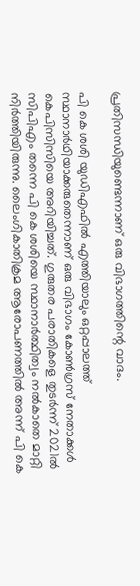പ്രതിസന്ധിയുണ്ടെന്നാണ് ഒരു വിഭാഗത്തിന്റെ വാദം.

പി കെ ശശി യുഡിഎഫില്‍ എത്തിയാലും ഒറ്റപ്പാലത്ത് സ്ഥാനാര്‍ഥിയാക്കരുതെന്നാണ് ഒരു വിഭാഗം കോണ്‍ഗ്രസ് നേതാക്കള്‍ കെപിസിസിയെ അറിയിച്ചത്. ഗുരുതര പരാതികളെ തുടര്‍ന്ന് 2021ല്‍ സിപിഎം തന്നെ പി കെ ശശിയെ സ്ഥാനാര്‍ത്ഥിത്വം നല്‍കാതെ മാറ്റി നിര്‍ത്തിയിരുന്നു. ലൈംഗികാതിക്രമ ആരോപണത്തില്‍ അന്ന് പി കെ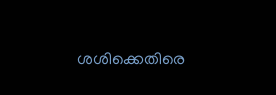ശശിക്കെതിരെ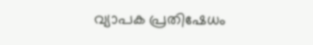വ്യാപക പ്രതിഷേധം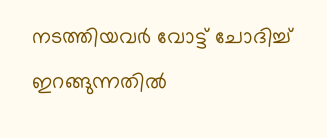നടത്തിയവര്‍ വോട്ട് ചോദിച്ച് ഇറങ്ങുന്നതില്‍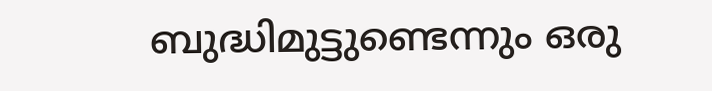ബുദ്ധിമുട്ടുണ്ടെന്നും ഒരു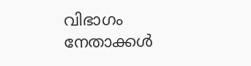വിഭാഗം നേതാക്കള്‍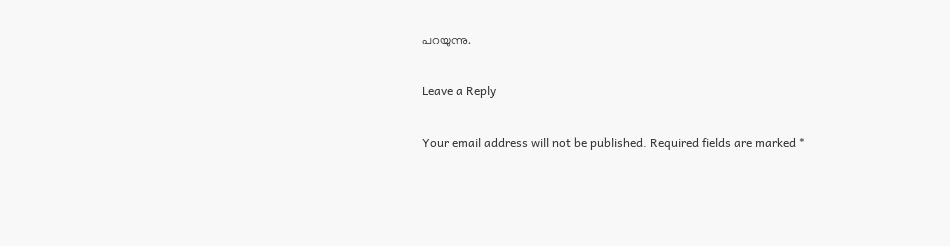പറയുന്നു.

Leave a Reply

Your email address will not be published. Required fields are marked *